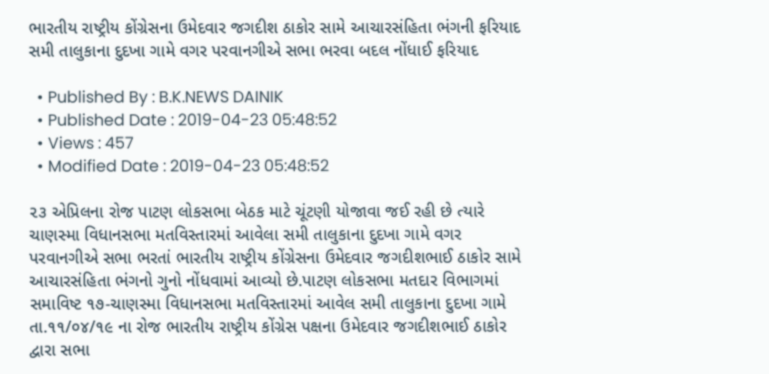ભારતીય રાષ્ટ્રીય કોંગ્રેસના ઉમેદવાર જગદીશ ઠાકોર સામે આચારસંહિતા ભંગની ફરિયાદ સમી તાલુકાના દુદખા ગામે વગર પરવાનગીએ સભા ભરવા બદલ નોંધાઈ ફરિયાદ

  • Published By : B.K.NEWS DAINIK
  • Published Date : 2019-04-23 05:48:52
  • Views : 457
  • Modified Date : 2019-04-23 05:48:52

૨૩ એપ્રિલના રોજ પાટણ લોકસભા બેઠક માટે ચૂંટણી યોજાવા જઈ રહી છે ત્યારે ચાણસ્મા વિધાનસભા મતવિસ્તારમાં આવેલા સમી તાલુકાના દુદખા ગામે વગર પરવાનગીએ સભા ભરતાં ભારતીય રાષ્ટ્રીય કોંગ્રેસના ઉમેદવાર જગદીશભાઈ ઠાકોર સામે આચારસંહિતા ભંગનો ગુનો નોંધવામાં આવ્યો છે.પાટણ લોકસભા મતદાર વિભાગમાં સમાવિષ્ટ ૧૭-ચાણસ્મા વિધાનસભા મતવિસ્તારમાં આવેલ સમી તાલુકાના દુદખા ગામે તા.૧૧/૦૪/૧૯ ના રોજ ભારતીય રાષ્ટ્રીય કોંગ્રેસ પક્ષના ઉમેદવાર જગદીશભાઈ ઠાકોર દ્વારા સભા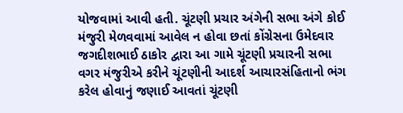યોજવામાં આવી હતી. ચૂંટણી પ્રચાર અંગેની સભા અંગે કોઈ મંજુરી મેળવવામાં આવેલ ન હોવા છતાં કોંગ્રેસના ઉમેદવાર જગદીશભાઈ ઠાકોર દ્વારા આ ગામે ચૂંટણી પ્રચારની સભા વગર મંજુરીએ કરીને ચૂંટણીની આદર્શ આચારસંહિતાનો ભંગ કરેલ હોવાનું જણાઈ આવતાં ચૂંટણી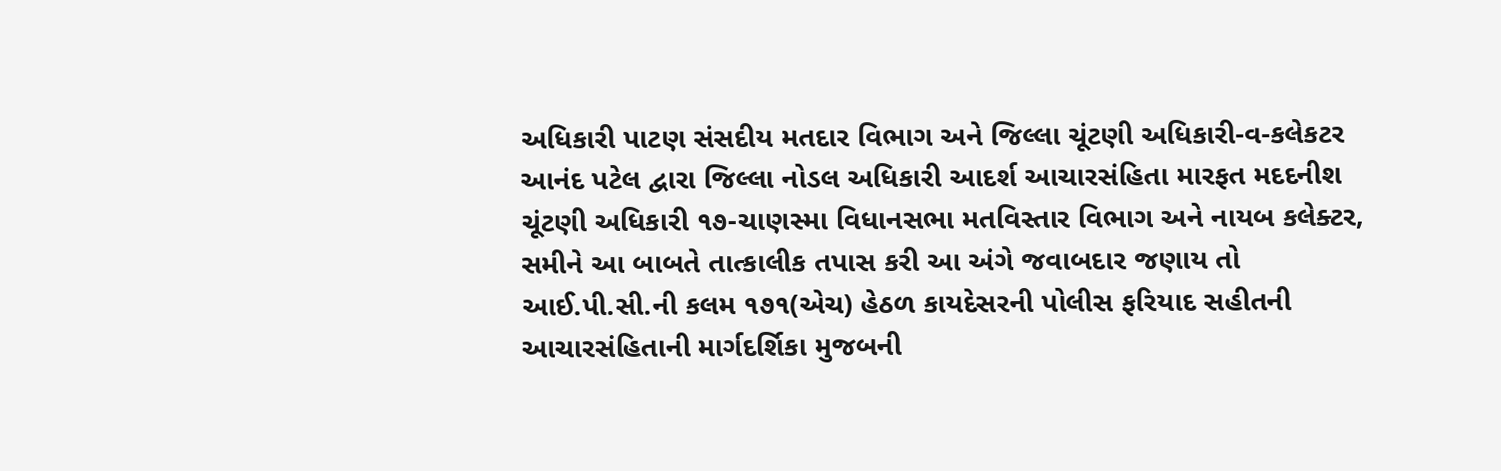અધિકારી પાટણ સંસદીય મતદાર વિભાગ અને જિલ્લા ચૂંટણી અધિકારી-વ-કલેકટર આનંદ પટેલ દ્વારા જિલ્લા નોડલ અધિકારી આદર્શ આચારસંહિતા મારફત મદદનીશ ચૂંટણી અધિકારી ૧૭-ચાણસ્મા વિધાનસભા મતવિસ્તાર વિભાગ અને નાયબ કલેક્ટર, સમીને આ બાબતે તાત્કાલીક તપાસ કરી આ અંગે જવાબદાર જણાય તો આઈ.પી.સી.ની કલમ ૧૭૧(એચ) હેઠળ કાયદેસરની પોલીસ ફરિયાદ સહીતની આચારસંહિતાની માર્ગદર્શિકા મુજબની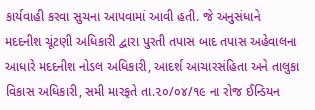કાર્યવાહી કરવા સુચના આપવામાં આવી હતી. જે અનુસંધાને મદદનીશ ચૂંટણી અધિકારી દ્વારા પુરતી તપાસ બાદ તપાસ અહેવાલના આધારે મદદનીશ નોડલ અધિકારી, આદર્શ આચારસંહિતા અને તાલુકા વિકાસ અધિકારી, સમી મારફતે તા.૨૦/૦૪/૧૯ ના રોજ ઈન્ડિયન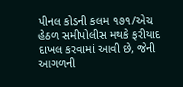પીનલ કોડની કલમ ૧૭૧/એચ હેઠળ સમીપોલીસ મથકે ફરીયાદ દાખલ કરવામાં આવી છે, જેની આગળની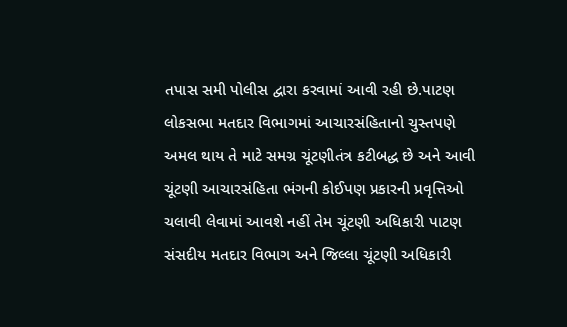તપાસ સમી પોલીસ દ્વારા કરવામાં આવી રહી છે.પાટણ લોકસભા મતદાર વિભાગમાં આચારસંહિતાનો ચુસ્તપણે અમલ થાય તે માટે સમગ્ર ચૂંટણીતંત્ર કટીબદ્ધ છે અને આવી ચૂંટણી આચારસંહિતા ભંગની કોઈપણ પ્રકારની પ્રવૃત્તિઓ ચલાવી લેવામાં આવશે નહીં તેમ ચૂંટણી અધિકારી પાટણ સંસદીય મતદાર વિભાગ અને જિલ્લા ચૂંટણી અધિકારી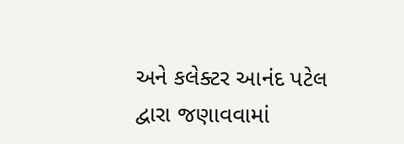અને કલેક્ટર આનંદ પટેલ દ્વારા જણાવવામાં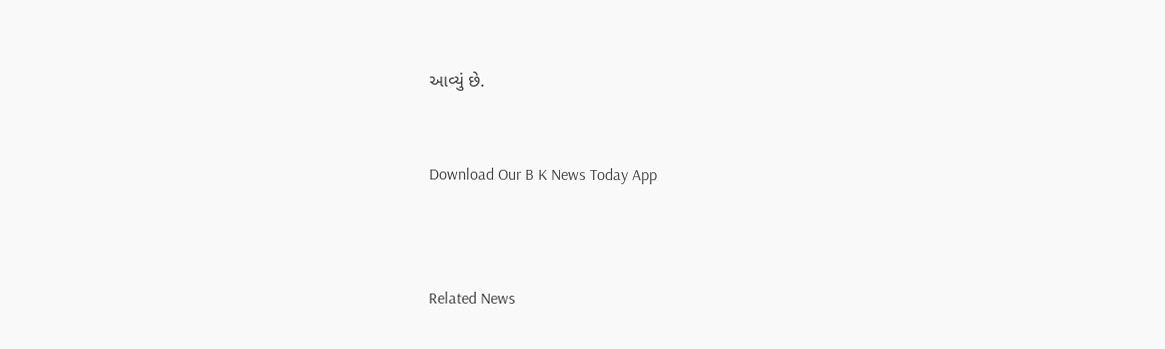આવ્યું છે.


Download Our B K News Today App



Related News